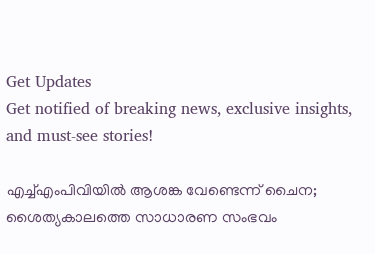Get Updates
Get notified of breaking news, exclusive insights, and must-see stories!

എച്ച്എംപിവിയിൽ ആശങ്ക വേണ്ടെന്ന് ചൈന; ശൈത്യകാലത്തെ സാധാരണ സംഭവം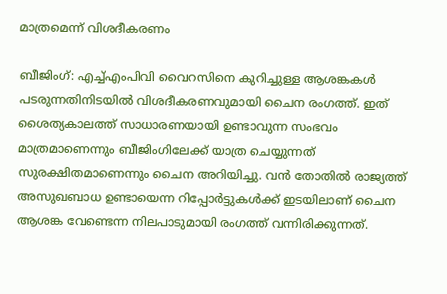മാത്രമെന്ന് വിശദീകരണം

ബീജിംഗ്: എച്ച്എംപിവി വൈറസിനെ കുറിച്ചുള്ള ആശങ്കകൾ പടരുന്നതിനിടയിൽ വിശദീകരണവുമായി ചൈന രംഗത്ത്. ഇത് ശൈത്യകാലത്ത് സാധാരണയായി ഉണ്ടാവുന്ന സംഭവം മാത്രമാണെന്നും ബീജിംഗിലേക്ക് യാത്ര ചെയ്യുന്നത് സുരക്ഷിതമാണെന്നും ചൈന അറിയിച്ചു. വൻ തോതിൽ രാജ്യത്ത് അസുഖബാധ ഉണ്ടായെന്ന റിപ്പോർട്ടുകൾക്ക് ഇടയിലാണ് ചൈന ആശങ്ക വേണ്ടെന്ന നിലപാടുമായി രംഗത്ത് വന്നിരിക്കുന്നത്.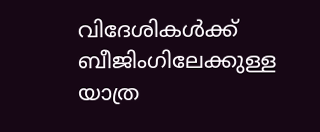വിദേശികൾക്ക് ബീജിംഗിലേക്കുള്ള യാത്ര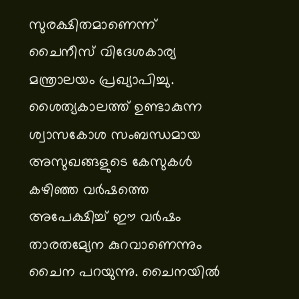സുരക്ഷിതമാണെന്ന് ചൈനീസ് വിദേശകാര്യ മന്ത്രാലയം പ്രഖ്യാപിച്ചു. ശൈത്യകാലത്ത് ഉണ്ടാകുന്ന ശ്വാസകോശ സംബന്ധമായ അസുഖങ്ങളുടെ കേസുകൾ കഴിഞ്ഞ വർഷത്തെ അപേക്ഷിച്ച് ഈ വർഷം താരതമ്യേന കുറവാണെന്നും ചൈന പറയുന്നു. ചൈനയിൽ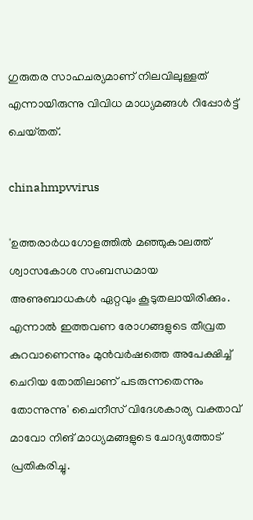ഗുരുതര സാഹചര്യമാണ് നിലവിലുള്ളത് എന്നായിരുന്നു വിവിധ മാധ്യമങ്ങൾ റിപ്പോർട്ട് ചെയ്‌തത്‌.

chinahmpvvirus

'ഉത്തരാർധഗോളത്തിൽ മഞ്ഞുകാലത്ത് ശ്വാസകോശ സംബന്ധമായ അണുബാധകൾ ഏറ്റവും കൂടുതലായിരിക്കും. എന്നാൽ ഇത്തവണ രോഗങ്ങളുടെ തീവ്രത കുറവാണെന്നും മുൻവർഷത്തെ അപേക്ഷിച്ച് ചെറിയ തോതിലാണ് പടരുന്നതെന്നും തോന്നുന്നു' ചൈനീസ് വിദേശകാര്യ വക്താവ് മാവോ നിങ് മാധ്യമങ്ങളുടെ ചോദ്യത്തോട് പ്രതികരിച്ചു.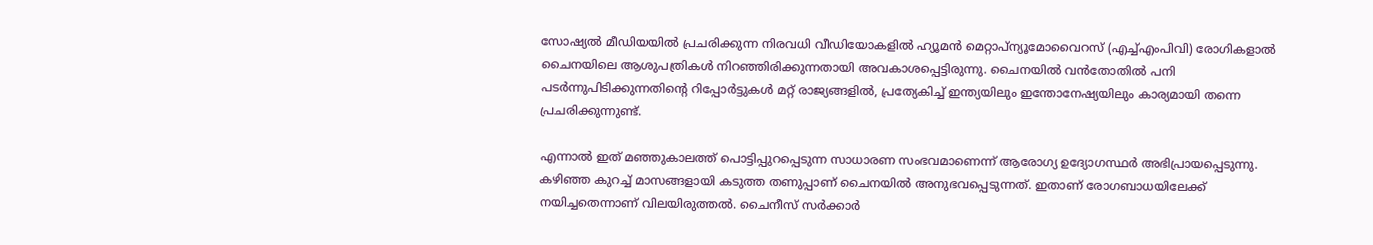സോഷ്യൽ മീഡിയയിൽ പ്രചരിക്കുന്ന നിരവധി വീഡിയോകളിൽ ഹ്യൂമൻ മെറ്റാപ്‌ന്യൂമോവൈറസ് (എച്ച്എംപിവി) രോഗികളാൽ ചൈനയിലെ ആശുപത്രികൾ നിറഞ്ഞിരിക്കുന്നതായി അവകാശപ്പെട്ടിരുന്നു. ചൈനയിൽ വൻതോതിൽ പനി പടർന്നുപിടിക്കുന്നതിന്റെ റിപ്പോർട്ടുകൾ മറ്റ് രാജ്യങ്ങളിൽ, പ്രത്യേകിച്ച് ഇന്ത്യയിലും ഇന്തോനേഷ്യയിലും കാര്യമായി തന്നെ പ്രചരിക്കുന്നുണ്ട്.

എന്നാൽ ഇത് മഞ്ഞുകാലത്ത് പൊട്ടിപ്പുറപ്പെടുന്ന സാധാരണ സംഭവമാണെന്ന് ആരോഗ്യ ഉദ്യോഗസ്ഥർ അഭിപ്രായപ്പെടുന്നു. കഴിഞ്ഞ കുറച്ച് മാസങ്ങളായി കടുത്ത തണുപ്പാണ് ചൈനയിൽ അനുഭവപ്പെടുന്നത്. ഇതാണ് രോഗബാധയിലേക്ക് നയിച്ചതെന്നാണ് വിലയിരുത്തൽ. ചൈനീസ് സർക്കാർ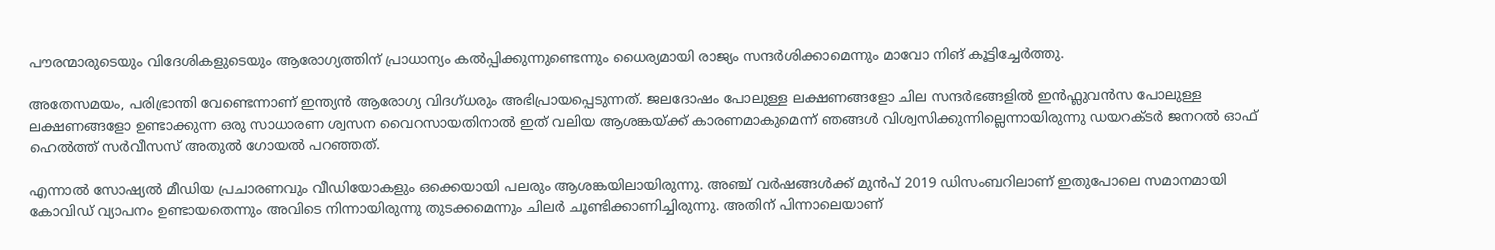പൗരന്മാരുടെയും വിദേശികളുടെയും ആരോഗ്യത്തിന് പ്രാധാന്യം കൽപ്പിക്കുന്നുണ്ടെന്നും ധൈര്യമായി രാജ്യം സന്ദർശിക്കാമെന്നും മാവോ നിങ് കൂട്ടിച്ചേർത്തു.

അതേസമയം, പരിഭ്രാന്തി വേണ്ടെന്നാണ് ഇന്ത്യൻ ആരോഗ്യ വിദഗ്‌ധരും അഭിപ്രായപ്പെടുന്നത്. ജലദോഷം പോലുള്ള ലക്ഷണങ്ങളോ ചില സന്ദർഭങ്ങളിൽ ഇൻഫ്ലുവൻസ പോലുള്ള ലക്ഷണങ്ങളോ ഉണ്ടാക്കുന്ന ഒരു സാധാരണ ശ്വസന വൈറസായതിനാൽ ഇത് വലിയ ആശങ്കയ്ക്ക് കാരണമാകുമെന്ന് ഞങ്ങൾ വിശ്വസിക്കുന്നില്ലെന്നായിരുന്നു ഡയറക്‌ടർ ജനറൽ ഓഫ് ഹെൽത്ത് സർവീസസ് അതുൽ ഗോയൽ പറഞ്ഞത്.

എന്നാൽ സോഷ്യൽ മീഡിയ പ്രചാരണവും വീഡിയോകളും ഒക്കെയായി പലരും ആശങ്കയിലായിരുന്നു. അഞ്ച് വർഷങ്ങൾക്ക് മുൻപ് 2019 ഡിസംബറിലാണ് ഇതുപോലെ സമാനമായി കോവിഡ് വ്യാപനം ഉണ്ടായതെന്നും അവിടെ നിന്നായിരുന്നു തുടക്കമെന്നും ചിലർ ചൂണ്ടിക്കാണിച്ചിരുന്നു. അതിന് പിന്നാലെയാണ്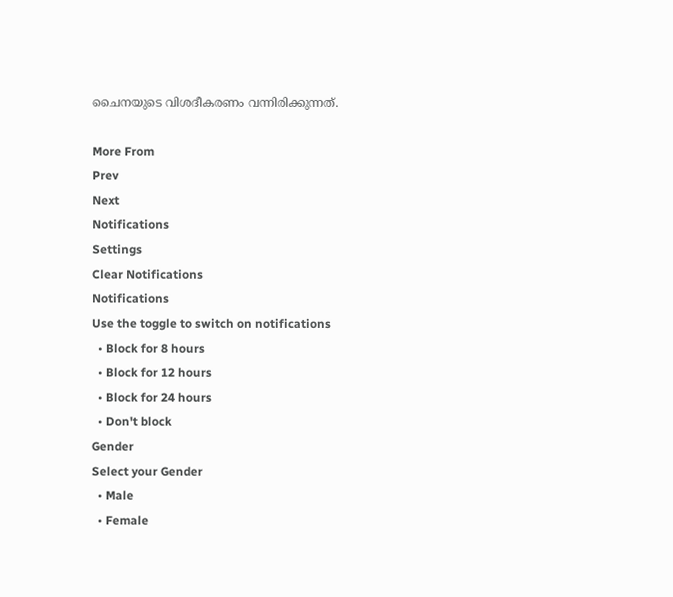ചൈനയുടെ വിശദീകരണം വന്നിരിക്കുന്നത്.

More From
Prev
Next
Notifications
Settings
Clear Notifications
Notifications
Use the toggle to switch on notifications
  • Block for 8 hours
  • Block for 12 hours
  • Block for 24 hours
  • Don't block
Gender
Select your Gender
  • Male
  • Female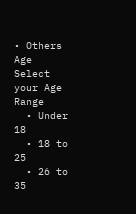• Others
Age
Select your Age Range
  • Under 18
  • 18 to 25
  • 26 to 35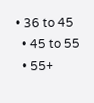• 36 to 45
  • 45 to 55
  • 55+